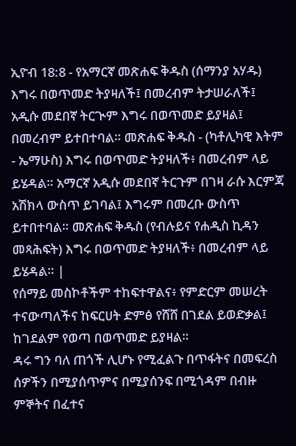ኢዮብ 18:8 - የአማርኛ መጽሐፍ ቅዱስ (ሰማንያ አሃዱ) እግሩ በወጥመድ ትያዛለች፤ በመረብም ትታሠራለች፤ አዲሱ መደበኛ ትርጒም እግሩ በወጥመድ ይያዛል፤ በመረብም ይተበተባል። መጽሐፍ ቅዱስ - (ካቶሊካዊ እትም - ኤማሁስ) እግሩ በወጥመድ ትያዛለች፥ በመረብም ላይ ይሄዳል። አማርኛ አዲሱ መደበኛ ትርጉም በገዛ ራሱ እርምጃ አሽክላ ውስጥ ይገባል፤ እግሩም በመረቡ ውስጥ ይተበተባል። መጽሐፍ ቅዱስ (የብሉይና የሐዲስ ኪዳን መጻሕፍት) እግሩ በወጥመድ ትያዛለች፥ በመረብም ላይ ይሄዳል። |
የሰማይ መስኮቶችም ተከፍተዋልና፥ የምድርም መሠረት ተናውጣለችና ከፍርሀት ድምፅ የሸሸ በገደል ይወድቃል፤ ከገደልም የወጣ በወጥመድ ይያዛል።
ዳሩ ግን ባለ ጠጎች ሊሆኑ የሚፈልጉ በጥፋትና በመፍረስ ሰዎችን በሚያሰጥምና በሚያሰንፍ በሚጎዳም በብዙ ምኞትና በፈተና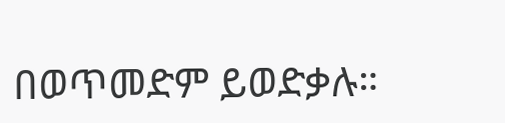በወጥመድም ይወድቃሉ።